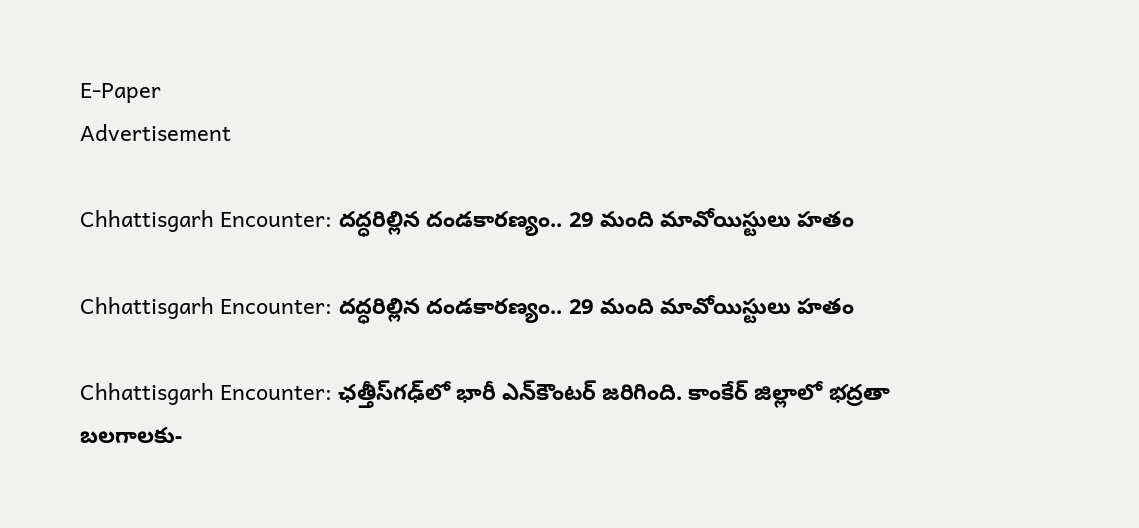E-Paper
Advertisement

Chhattisgarh Encounter: దద్ధరిల్లిన దండకారణ్యం.. 29 మంది మావోయిస్టులు హతం

Chhattisgarh Encounter: దద్ధరిల్లిన దండకారణ్యం.. 29 మంది మావోయిస్టులు హతం

Chhattisgarh Encounter: ఛత్తీస్‌గఢ్‌లో భారీ ఎన్‌కౌంటర్ జరిగింది. కాంకేర్ జిల్లాలో భద్రతా బలగాలకు-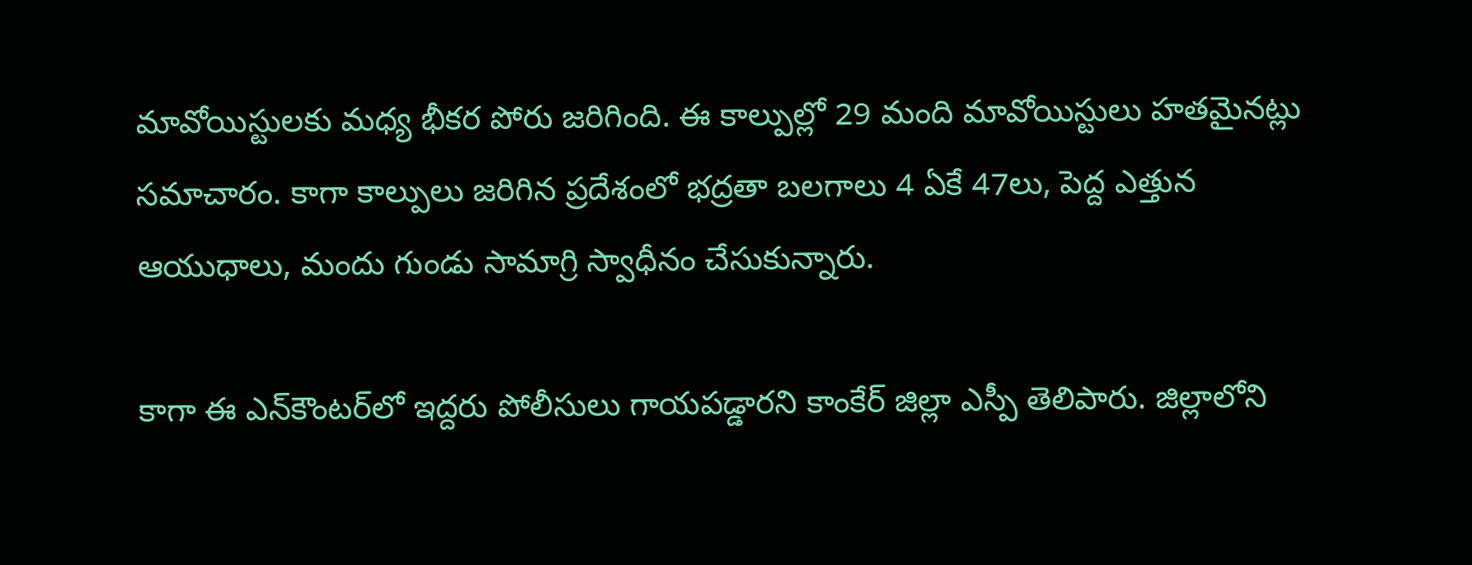మావోయిస్టులకు మధ్య భీకర పోరు జరిగింది. ఈ కాల్పుల్లో 29 మంది మావోయిస్టులు హతమైనట్లు సమాచారం. కాగా కాల్పులు జరిగిన ప్రదేశంలో భద్రతా బలగాలు 4 ఏకే 47లు, పెద్ద ఎత్తున ఆయుధాలు, మందు గుండు సామాగ్రి స్వాధీనం చేసుకున్నారు.

కాగా ఈ ఎన్‌కౌంటర్‌లో ఇద్దరు పోలీసులు గాయపడ్డారని కాంకేర్ జిల్లా ఎస్పీ తెలిపారు. జిల్లాలోని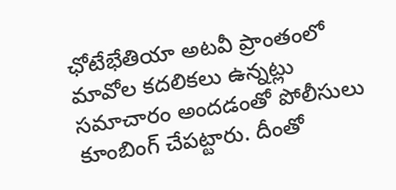ఛోటేభేతియా అటవీ ప్రాంతంలో మావోల కదలికలు ఉన్నట్లు సమాచారం అందడంతో పోలీసులు కూంబింగ్ చేపట్టారు. దీంతో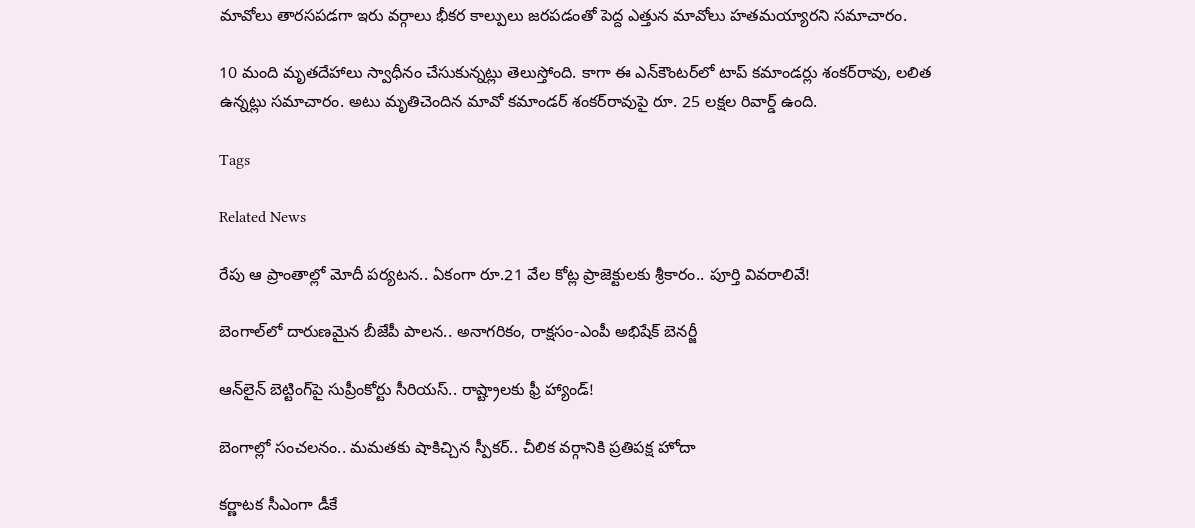మావోలు తారసపడగా ఇరు వర్గాలు భీకర కాల్పులు జరపడంతో పెద్ద ఎత్తున మావోలు హతమయ్యారని సమాచారం.

10 మంది మృతదేహాలు స్వాధీనం చేసుకున్నట్లు తెలుస్తోంది. కాగా ఈ ఎన్‌కౌంటర్‌లో టాప్ కమాండర్లు శంకర్‌రావు, లలిత ఉన్నట్లు సమాచారం. అటు మృతిచెందిన మావో కమాండర్ శంకర్‌రావు‌పై రూ. 25 లక్షల రివార్డ్ ఉంది.

Tags

Related News

రేపు ఆ ప్రాంతాల్లో మోదీ పర్యటన.. ఏకంగా రూ.21 వేల కోట్ల ప్రాజెక్టులకు శ్రీకారం.. పూర్తి వివరాలివే!

బెంగాల్‌లో దారుణమైన బీజేపీ పాలన.. అనాగరికం, రాక్షసం-ఎంపీ అభిషేక్ బెనర్జీ

ఆన్‌లైన్ బెట్టింగ్‌పై సుప్రీంకోర్టు సీరియస్.. రాష్ట్రాలకు ఫ్రీ హ్యాండ్!

బెంగాల్లో సంచలనం.. మమతకు షాకిచ్చిన స్పీకర్.. చీలిక వర్గానికి ప్రతిపక్ష హోదా

కర్ణాటక సీఎంగా డీకే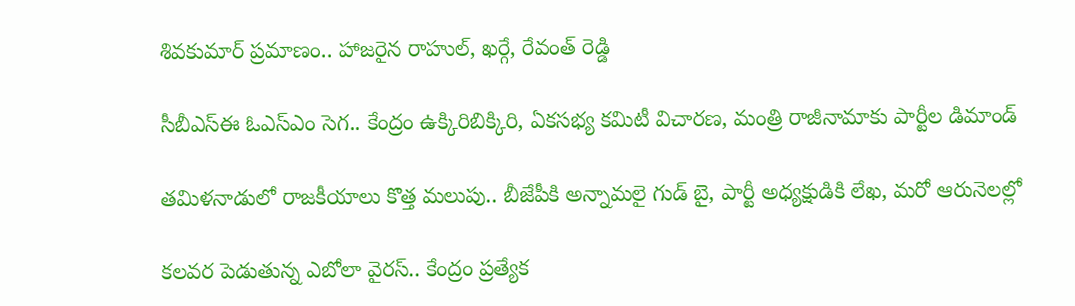శివకుమార్‌ ప్రమాణం.. హాజరైన రాహుల్, ఖర్గే, రేవంత్ రెడ్డి

సీబీఎస్ఈ ఓఎస్ఎం సెగ.. కేంద్రం ఉక్కిరిబిక్కిరి, ఏకసభ్య కమిటీ విచారణ, మంత్రి రాజీనామాకు పార్టీల డిమాండ్

తమిళనాడులో రాజకీయాలు కొత్త మలుపు.. బీజేపీకి అన్నామలై గుడ్ బై, పార్టీ అధ్యక్షుడికి లేఖ, మరో ఆరునెలల్లో

కలవర పెడుతున్న ఎబోలా వైరస్.. కేంద్రం ప్రత్యేక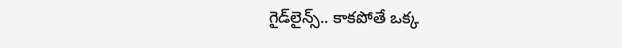గైడ్‌లైన్స్.. కాకపోతే ఒక్క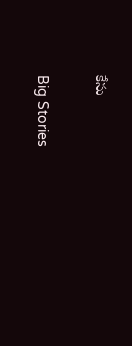కేసు

Big Stories